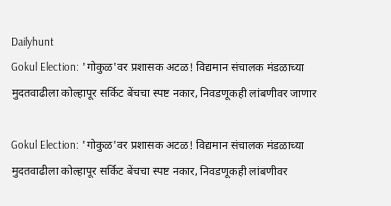Dailyhunt
Gokul Election: 'गोकुळ'वर प्रशासक अटळ! विद्यमान संचालक मंडळाच्या मुदतवाढीला कोल्हापूर सर्किट बेंचचा स्पष्ट नकार, निवडणूकही लांबणीवर जाणार

Gokul Election: 'गोकुळ'वर प्रशासक अटळ! विद्यमान संचालक मंडळाच्या मुदतवाढीला कोल्हापूर सर्किट बेंचचा स्पष्ट नकार, निवडणूकही लांबणीवर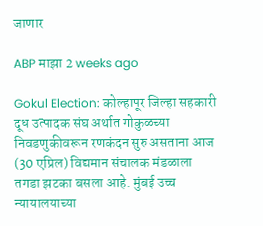जाणार

ABP माझा 2 weeks ago

Gokul Election: कोल्हापूर जिल्हा सहकारी दूध उत्पादक संघ अर्थात गोकुळच्या निवडणुकीवरून रणकंदन सुरु असताना आज (30 एप्रिल) विद्यमान संचालक मंडळाला तगडा झटका बसला आहे. मुंबई उच्च न्यायालयाच्या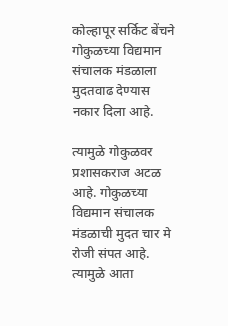कोल्हापूर सर्किट बेंचने गोकुळच्या विद्यमान संचालक मंडळाला मुदतवाढ देण्यास नकार दिला आहे.

त्यामुळे गोकुळवर प्रशासकराज अटळ आहे. गोकुळच्या विद्यमान संचालक मंडळाची मुदत चार मे रोजी संपत आहे. त्यामुळे आता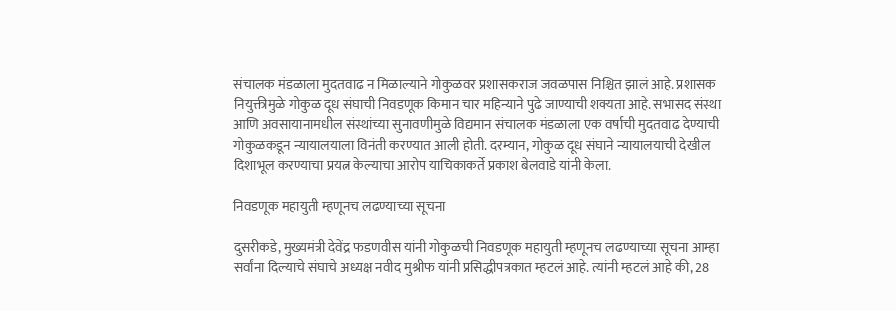संचालक मंडळाला मुदतवाढ न मिळाल्याने गोकुळवर प्रशासकराज जवळपास निश्चित झालं आहे. प्रशासक नियुक्तीमुळे गोकुळ दूध संघाची निवडणूक किमान चार महिन्याने पुढे जाण्याची शक्यता आहे. सभासद संस्था आणि अवसायानामधील संस्थांच्या सुनावणीमुळे विद्यमान संचालक मंडळाला एक वर्षाची मुदतवाढ देण्याची गोकुळकडून न्यायालयाला विनंती करण्यात आली होती. दरम्यान, गोकुळ दूध संघाने न्यायालयाची देखील दिशाभूल करण्याचा प्रयत्न केल्याचा आरोप याचिकाकर्ते प्रकाश बेलवाडे यांनी केला.

निवडणूक महायुती म्हणूनच लढण्याच्या सूचना

दुसरीकडे, मुख्यमंत्री देवेंद्र फडणवीस यांनी गोकुळची निवडणूक महायुती म्हणूनच लढण्याच्या सूचना आम्हा सर्वांना दिल्याचे संघाचे अध्यक्ष नवीद मुश्रीफ यांनी प्रसिद्धीपत्रकात म्हटलं आहे. त्यांनी म्हटलं आहे की, 28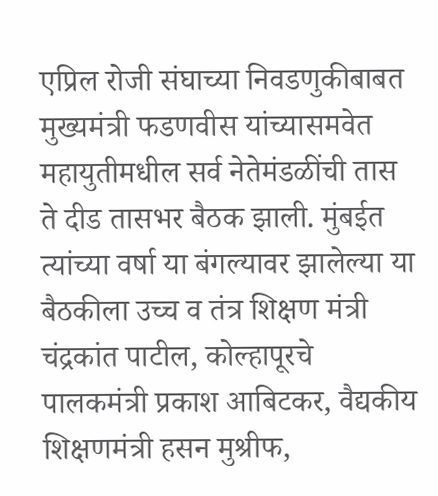एप्रिल रोजी संघाच्या निवडणुकीबाबत मुख्यमंत्री फडणवीस यांच्यासमवेत महायुतीमधील सर्व नेतेमंडळींची तास ते दीड तासभर बैठक झाली. मुंबईत त्यांच्या वर्षा या बंगल्यावर झालेल्या या बैठकीला उच्च व तंत्र शिक्षण मंत्री चंद्रकांत पाटील, कोल्हापूरचे पालकमंत्री प्रकाश आबिटकर, वैद्यकीय शिक्षणमंत्री हसन मुश्रीफ,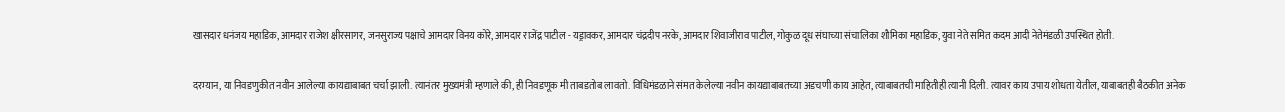खासदार धनंजय महाडिक, आमदार राजेश क्षीरसागर, जनसुराज्य पक्षाचे आमदार विनय कोरे, आमदार राजेंद्र पाटील - यड्रावकर, आमदार चंद्रदीप नरके, आमदार शिवाजीराव पाटील, गोकुळ दूध संघाच्या संचालिका शौमिका महाडिक, युवा नेते समित कदम आदी नेतेमंडळी उपस्थित होती.

दरम्यान, या निवडणुकीत नवीन आलेल्या कायद्याबाबत चर्चा झाली. त्यानंतर मुख्यमंत्री म्हणाले की, ही निवडणूक मी ताबडतोब लावतो. विधिमंडळाने संमत केलेल्या नवीन कायद्याबाबतच्या अडचणी काय आहेत, त्याबाबतची माहितीही त्यानी दिली. त्यावर काय उपाय शोधता येतील, याबाबतही बैठकीत अनेक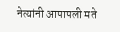नेत्यांनी आपापली मते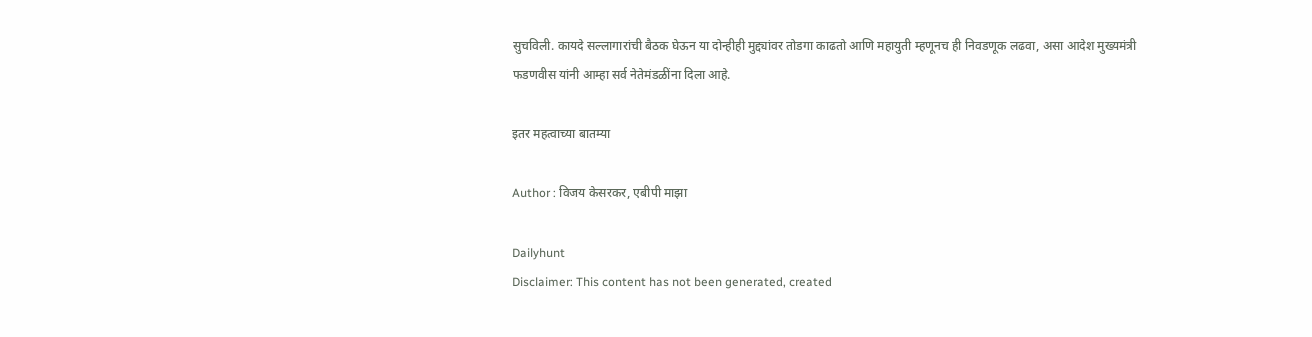सुचविली. कायदे सल्लागारांची बैठक घेऊन या दोन्हीही मुद्द्यांवर तोडगा काढतो आणि महायुती म्हणूनच ही निवडणूक लढवा, असा आदेश मुख्यमंत्री फडणवीस यांनी आम्हा सर्व नेतेमंडळींना दिला आहे.

इतर महत्वाच्या बातम्या

Author : विजय केसरकर, एबीपी माझा

Dailyhunt
Disclaimer: This content has not been generated, created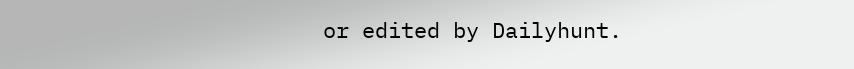or edited by Dailyhunt.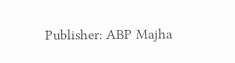Publisher: ABP Majha